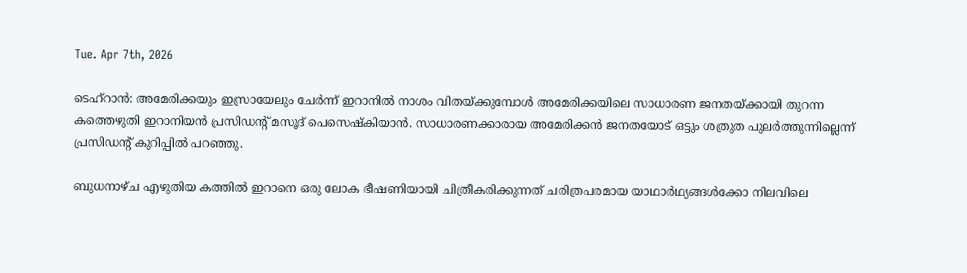Tue. Apr 7th, 2026

ടെഹ്‌റാന്‍: അമേരിക്കയും ഇസ്രായേലും ചേര്‍ന്ന് ഇറാനില്‍ നാശം വിതയ്ക്കുമ്പോള്‍ അമേരിക്കയിലെ സാധാരണ ജനതയ്ക്കായി തുറന്ന കത്തെഴുതി ഇറാനിയന്‍ പ്രസിഡന്റ് മസൂദ് പെസെഷ്‌കിയാന്‍. സാധാരണക്കാരായ അമേരിക്കന്‍ ജനതയോട് ഒട്ടും ശത്രുത പുലര്‍ത്തുന്നില്ലെന്ന് പ്രസിഡന്റ് കുറിപ്പില്‍ പറഞ്ഞു.

ബുധനാഴ്ച എഴുതിയ കത്തില്‍ ഇറാനെ ഒരു ലോക ഭീഷണിയായി ചിത്രീകരിക്കുന്നത് ചരിത്രപരമായ യാഥാര്‍ഥ്യങ്ങള്‍ക്കോ നിലവിലെ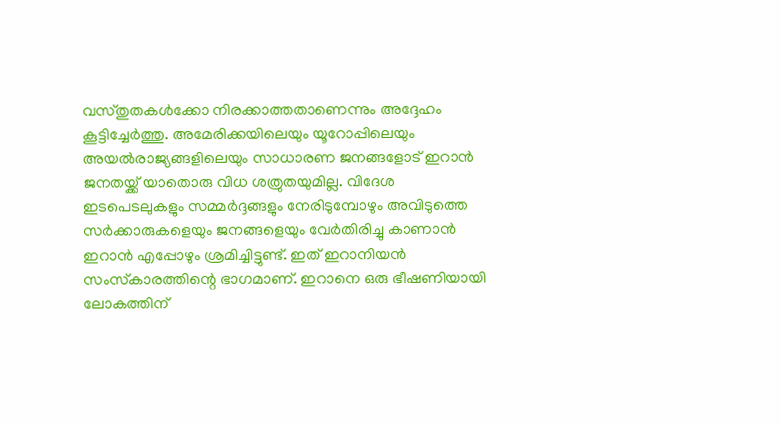വസ്തുതകള്‍ക്കോ നിരക്കാത്തതാണെന്നും അദ്ദേഹം കൂട്ടിച്ചേര്‍ത്തു. അമേരിക്കയിലെയും യൂറോപ്പിലെയും അയല്‍രാജ്യങ്ങളിലെയും സാധാരണ ജനങ്ങളോട് ഇറാന്‍ ജനതയ്ക്ക് യാതൊരു വിധ ശത്രുതയുമില്ല. വിദേശ ഇടപെടലുകളും സമ്മര്‍ദ്ദങ്ങളും നേരിടുമ്പോഴും അവിടുത്തെ സര്‍ക്കാരുകളെയും ജനങ്ങളെയും വേര്‍തിരിച്ചു കാണാന്‍ ഇറാന്‍ എപ്പോഴും ശ്രമിച്ചിട്ടുണ്ട്. ഇത് ഇറാനിയന്‍ സംസ്‌കാരത്തിന്റെ ഭാഗമാണ്. ഇറാനെ ഒരു ഭീഷണിയായി ലോകത്തിന്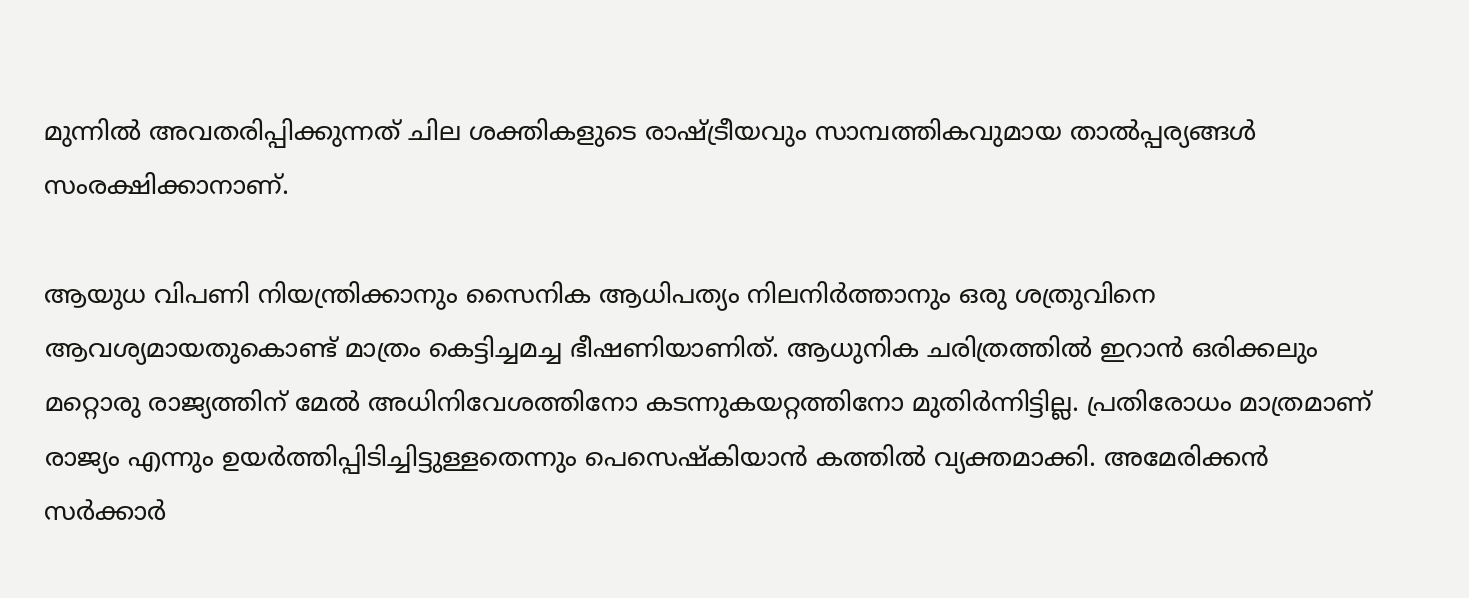മുന്നില്‍ അവതരിപ്പിക്കുന്നത് ചില ശക്തികളുടെ രാഷ്ട്രീയവും സാമ്പത്തികവുമായ താല്‍പ്പര്യങ്ങള്‍ സംരക്ഷിക്കാനാണ്.

ആയുധ വിപണി നിയന്ത്രിക്കാനും സൈനിക ആധിപത്യം നിലനിര്‍ത്താനും ഒരു ശത്രുവിനെ ആവശ്യമായതുകൊണ്ട് മാത്രം കെട്ടിച്ചമച്ച ഭീഷണിയാണിത്. ആധുനിക ചരിത്രത്തില്‍ ഇറാന്‍ ഒരിക്കലും മറ്റൊരു രാജ്യത്തിന് മേല്‍ അധിനിവേശത്തിനോ കടന്നുകയറ്റത്തിനോ മുതിര്‍ന്നിട്ടില്ല. പ്രതിരോധം മാത്രമാണ് രാജ്യം എന്നും ഉയര്‍ത്തിപ്പിടിച്ചിട്ടുള്ളതെന്നും പെസെഷ്‌കിയാന്‍ കത്തില്‍ വ്യക്തമാക്കി. അമേരിക്കന്‍ സര്‍ക്കാര്‍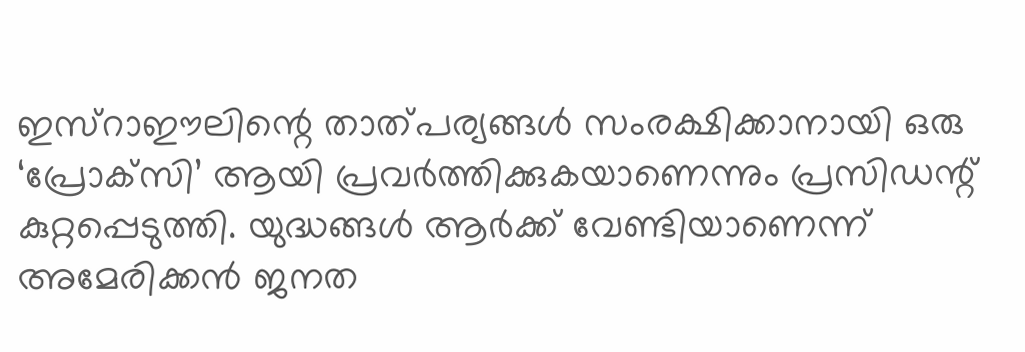ഇസ്‌റാഈലിന്റെ താത്പര്യങ്ങള്‍ സംരക്ഷിക്കാനായി ഒരു ‘പ്രോക്‌സി’ ആയി പ്രവര്‍ത്തിക്കുകയാണെന്നും പ്രസിഡന്റ് കുറ്റപ്പെടുത്തി. യുദ്ധങ്ങള്‍ ആര്‍ക്ക് വേണ്ടിയാണെന്ന് അമേരിക്കന്‍ ജനത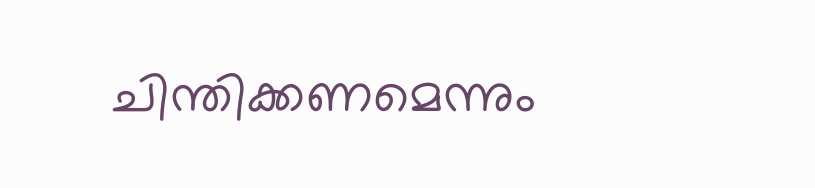ചിന്തിക്കണമെന്നും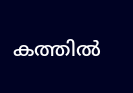കത്തില്‍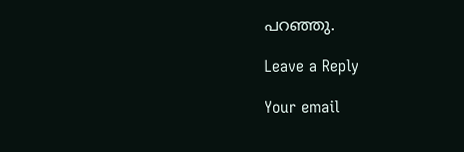പറഞ്ഞു.

Leave a Reply

Your email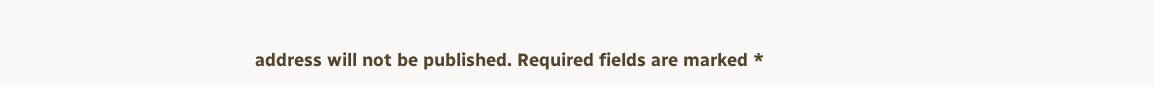address will not be published. Required fields are marked *